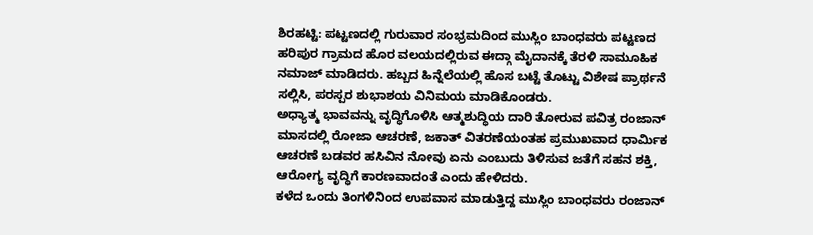ಶಿರಹಟ್ಟಿ: ಪಟ್ಟಣದಲ್ಲಿ ಗುರುವಾರ ಸಂಭ್ರಮದಿಂದ ಮುಸ್ಲಿಂ ಬಾಂಧವರು ಪಟ್ಟಣದ ಹರಿಪುರ ಗ್ರಾಮದ ಹೊರ ವಲಯದಲ್ಲಿರುವ ಈದ್ಗಾ ಮೈದಾನಕ್ಕೆ ತೆರಳಿ ಸಾಮೂಹಿಕ ನಮಾಜ್ ಮಾಡಿದರು. ಹಬ್ಬದ ಹಿನ್ನೆಲೆಯಲ್ಲಿ ಹೊಸ ಬಟ್ಟೆ ತೊಟ್ಟು ವಿಶೇಷ ಪ್ರಾರ್ಥನೆ ಸಲ್ಲಿಸಿ, ಪರಸ್ಪರ ಶುಭಾಶಯ ವಿನಿಮಯ ಮಾಡಿಕೊಂಡರು.
ಅಧ್ಯಾತ್ಮ ಭಾವವನ್ನು ವೃದ್ಧಿಗೊಳಿಸಿ ಆತ್ಮಶುದ್ಧಿಯ ದಾರಿ ತೋರುವ ಪವಿತ್ರ ರಂಜಾನ್ ಮಾಸದಲ್ಲಿ ರೋಜಾ ಆಚರಣೆ, ಜಕಾತ್ ವಿತರಣೆಯಂತಹ ಪ್ರಮುಖವಾದ ಧಾರ್ಮಿಕ ಆಚರಣೆ ಬಡವರ ಹಸಿವಿನ ನೋವು ಏನು ಎಂಬುದು ತಿಳಿಸುವ ಜತೆಗೆ ಸಹನ ಶಕ್ತಿ, ಆರೋಗ್ಯ ವೃದ್ಧಿಗೆ ಕಾರಣವಾದಂತೆ ಎಂದು ಹೇಳಿದರು.
ಕಳೆದ ಒಂದು ತಿಂಗಳಿನಿಂದ ಉಪವಾಸ ಮಾಡುತ್ತಿದ್ದ ಮುಸ್ಲಿಂ ಬಾಂಧವರು ರಂಜಾನ್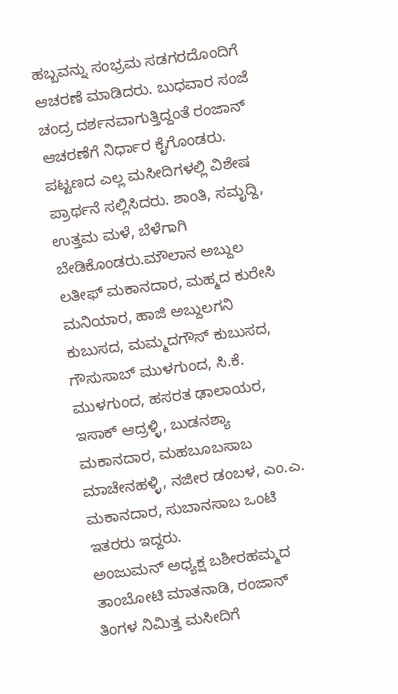ಹಬ್ಬವನ್ನು ಸಂಭ್ರಮ ಸಡಗರದೊಂದಿಗೆ ಆಚರಣೆ ಮಾಡಿದರು. ಬುಧವಾರ ಸಂಜೆ ಚಂದ್ರ ದರ್ಶನವಾಗುತ್ತಿದ್ದಂತೆ ರಂಜಾನ್ ಆಚರಣೆಗೆ ನಿರ್ಧಾರ ಕೈಗೊಂಡರು. ಪಟ್ಟಣದ ಎಲ್ಲ ಮಸೀದಿಗಳಲ್ಲಿ ವಿಶೇಷ ಪ್ರಾರ್ಥನೆ ಸಲ್ಲಿಸಿದರು. ಶಾಂತಿ, ಸಮೃದ್ದಿ, ಉತ್ತಮ ಮಳೆ, ಬೆಳೆಗಾಗಿ ಬೇಡಿಕೊಂಡರು.ಮೌಲಾನ ಅಬ್ದುಲ ಲತೀಫ್ ಮಕಾನದಾರ, ಮಹ್ಮದ ಕುರೇಸಿ ಮನಿಯಾರ, ಹಾಜಿ ಅಬ್ದುಲಗನಿ ಕುಬುಸದ, ಮಮ್ಮದಗೌಸ್ ಕುಬುಸದ, ಗೌಸುಸಾಬ್ ಮುಳಗುಂದ, ಸಿ.ಕೆ. ಮುಳಗುಂದ, ಹಸರತ ಢಾಲಾಯರ, ಇಸಾಕ್ ಆದ್ರಳ್ಳಿ, ಬುಡನಶ್ಯಾ ಮಕಾನದಾರ, ಮಹಬೂಬಸಾಬ ಮಾಚೇನಹಳ್ಳಿ, ನಜೀರ ಡಂಬಳ, ಎಂ.ಎ. ಮಕಾನದಾರ, ಸುಬಾನಸಾಬ ಒಂಟಿ ಇತರರು ಇದ್ದರು.
ಅಂಜುಮನ್ ಅಧ್ಯಕ್ಷ ಬಶೀರಹಮ್ಮದ ತಾಂಬೋಟಿ ಮಾತನಾಡಿ, ರಂಜಾನ್ ತಿಂಗಳ ನಿಮಿತ್ತ ಮಸೀದಿಗೆ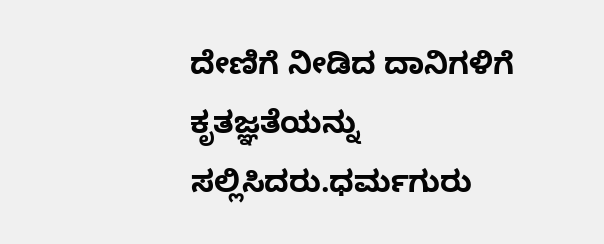ದೇಣಿಗೆ ನೀಡಿದ ದಾನಿಗಳಿಗೆ ಕೃತಜ್ಞತೆಯನ್ನು ಸಲ್ಲಿಸಿದರು.ಧರ್ಮಗುರು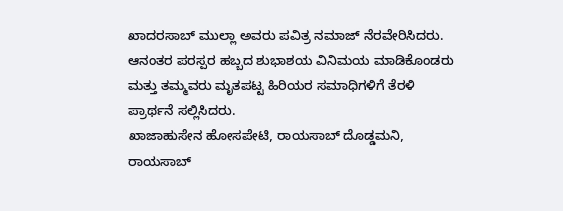ಖಾದರಸಾಬ್ ಮುಲ್ಲಾ ಅವರು ಪವಿತ್ರ ನಮಾಜ್ ನೆರವೇರಿಸಿದರು. ಆನಂತರ ಪರಸ್ಪರ ಹಬ್ಬದ ಶುಭಾಶಯ ವಿನಿಮಯ ಮಾಡಿಕೊಂಡರು ಮತ್ತು ತಮ್ಮವರು ಮೃತಪಟ್ಟ ಹಿರಿಯರ ಸಮಾಧಿಗಳಿಗೆ ತೆರಳಿ ಪ್ರಾರ್ಥನೆ ಸಲ್ಲಿಸಿದರು.
ಖಾಜಾಹುಸೇನ ಹೋಸಪೇಟಿ, ರಾಯಸಾಬ್ ದೊಡ್ಡಮನಿ, ರಾಯಸಾಬ್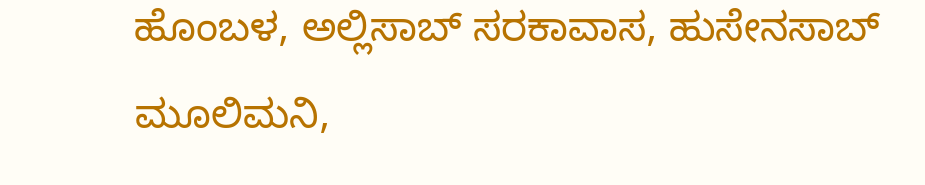ಹೊಂಬಳ, ಅಲ್ಲಿಸಾಬ್ ಸರಕಾವಾಸ, ಹುಸೇನಸಾಬ್ ಮೂಲಿಮನಿ,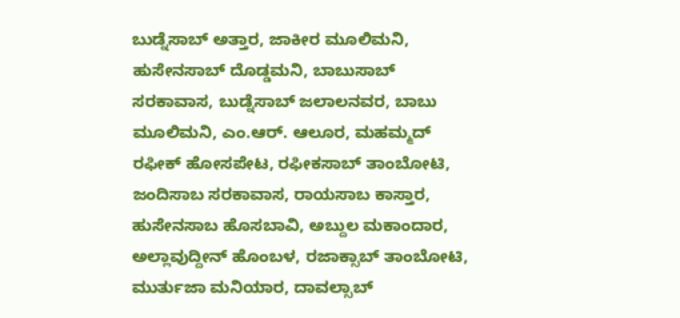ಬುಡ್ನೆಸಾಬ್ ಅತ್ತಾರ, ಜಾಕೀರ ಮೂಲಿಮನಿ, ಹುಸೇನಸಾಬ್ ದೊಡ್ಡಮನಿ, ಬಾಬುಸಾಬ್ ಸರಕಾವಾಸ, ಬುಡ್ನೆಸಾಬ್ ಜಲಾಲನವರ, ಬಾಬು ಮೂಲಿಮನಿ, ಎಂ.ಆರ್. ಆಲೂರ, ಮಹಮ್ಮದ್ ರಫೀಕ್ ಹೋಸಪೇಟ, ರಫೀಕಸಾಬ್ ತಾಂಬೋಟಿ, ಜಂದಿಸಾಬ ಸರಕಾವಾಸ, ರಾಯಸಾಬ ಕಾಸ್ತಾರ, ಹುಸೇನಸಾಬ ಹೊಸಬಾವಿ, ಅಬ್ದುಲ ಮಕಾಂದಾರ, ಅಲ್ಲಾವುದ್ದೀನ್ ಹೊಂಬಳ, ರಜಾಕ್ಸಾಬ್ ತಾಂಬೋಟಿ, ಮುರ್ತುಜಾ ಮನಿಯಾರ, ದಾವಲ್ಸಾಬ್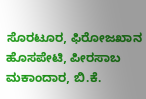ಸೊರಟೂರ, ಫಿರೋಜಖಾನ ಹೊಸಪೇಟಿ, ಪೀರಸಾಬ ಮಕಾಂದಾರ, ಬಿ.ಕೆ.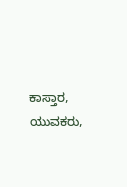ಕಾಸ್ತಾರ, ಯುವಕರು,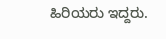ಹಿರಿಯರು ಇದ್ದರು.